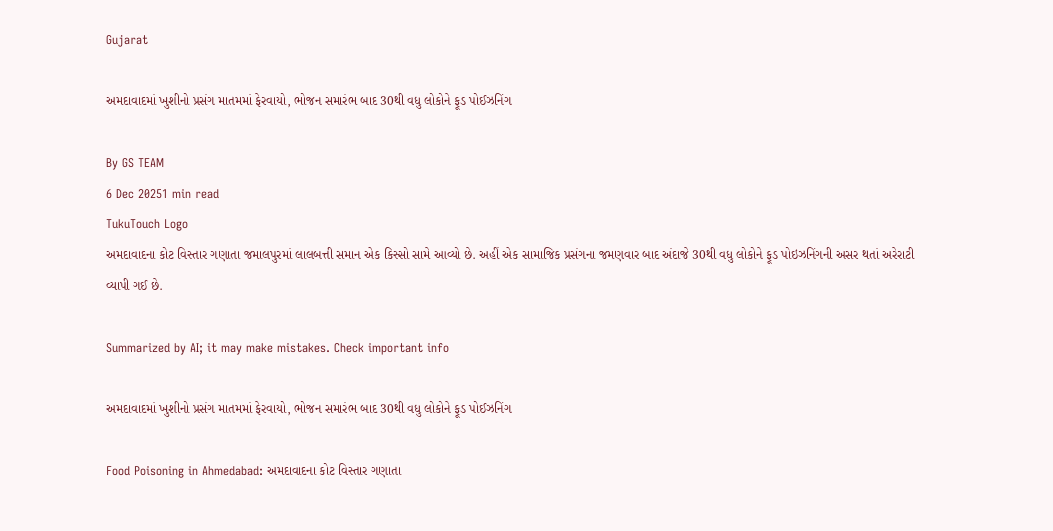Gujarat

અમદાવાદમાં ખુશીનો પ્રસંગ માતમમાં ફેરવાયો, ભોજન સમારંભ બાદ 30થી વધુ લોકોને ફૂડ પોઈઝનિંગ

By GS TEAM
6 Dec 20251 min read
TukuTouch Logo
અમદાવાદના કોટ વિસ્તાર ગણાતા જમાલપુરમાં લાલબત્તી સમાન એક કિસ્સો સામે આવ્યો છે. અહીં એક સામાજિક પ્રસંગના જમણવાર બાદ અંદાજે 30થી વધુ લોકોને ફૂડ પોઇઝનિંગની અસર થતાં અરેરાટી વ્યાપી ગઈ છે.

Summarized by AI; it may make mistakes. Check important info

અમદાવાદમાં ખુશીનો પ્રસંગ માતમમાં ફેરવાયો, ભોજન સમારંભ બાદ 30થી વધુ લોકોને ફૂડ પોઈઝનિંગ

Food Poisoning in Ahmedabad: અમદાવાદના કોટ વિસ્તાર ગણાતા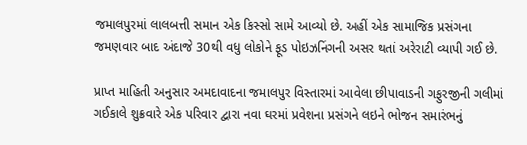જમાલપુરમાં લાલબત્તી સમાન એક કિસ્સો સામે આવ્યો છે. અહીં એક સામાજિક પ્રસંગના જમણવાર બાદ અંદાજે 30થી વધુ લોકોને ફૂડ પોઇઝનિંગની અસર થતાં અરેરાટી વ્યાપી ગઈ છે.

પ્રાપ્ત માહિતી અનુસાર અમદાવાદના જમાલપુર વિસ્તારમાં આવેલા છીપાવાડની ગફુરજીની ગલીમાં ગઈકાલે શુક્રવારે એક પરિવાર દ્વારા નવા ઘરમાં પ્રવેશના પ્રસંગને લઇને ભોજન સમારંભનું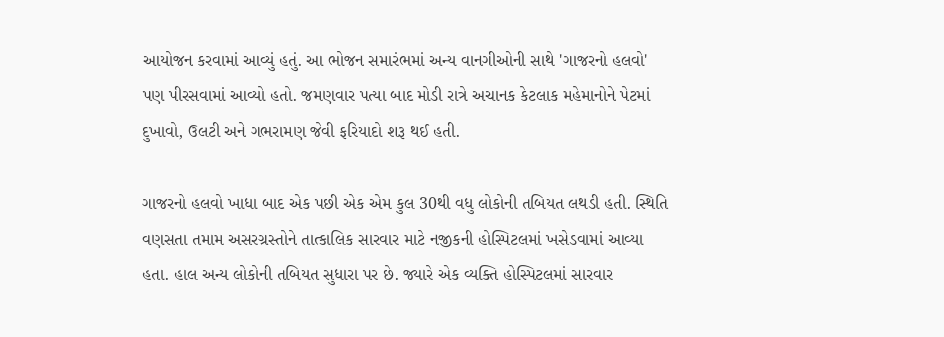આયોજન કરવામાં આવ્યું હતું. આ ભોજન સમારંભમાં અન્ય વાનગીઓની સાથે 'ગાજરનો હલવો' પણ પીરસવામાં આવ્યો હતો. જમણવાર પત્યા બાદ મોડી રાત્રે અચાનક કેટલાક મહેમાનોને પેટમાં દુખાવો, ઉલટી અને ગભરામણ જેવી ફરિયાદો શરૂ થઈ હતી.

ગાજરનો હલવો ખાધા બાદ એક પછી એક એમ કુલ 30થી વધુ લોકોની તબિયત લથડી હતી. સ્થિતિ વણસતા તમામ અસરગ્રસ્તોને તાત્કાલિક સારવાર માટે નજીકની હોસ્પિટલમાં ખસેડવામાં આવ્યા હતા. હાલ અન્ય લોકોની તબિયત સુધારા પર છે. જ્યારે એક વ્યક્તિ હોસ્પિટલમાં સારવાર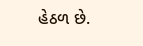હેઠળ છે.